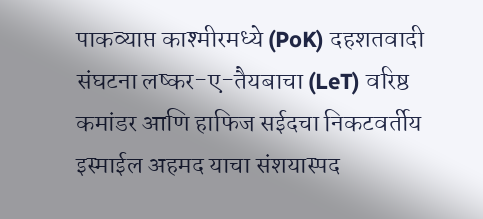पाकव्याप्त काश्मीरमध्ये (PoK) दहशतवादी संघटना लष्कर-ए-तैयबाचा (LeT) वरिष्ठ कमांडर आणि हाफिज सईदचा निकटवर्तीय इस्माईल अहमद याचा संशयास्पद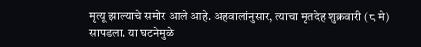मृत्यू झाल्याचे समोर आले आहे. अहवालांनुसार, त्याचा मृतदेह शुक्रवारी (८ मे) सापडला. या घटनेमुळे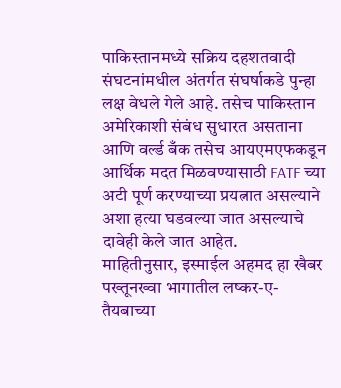पाकिस्तानमध्ये सक्रिय दहशतवादी संघटनांमधील अंतर्गत संघर्षाकडे पुन्हा लक्ष वेधले गेले आहे. तसेच पाकिस्तान अमेरिकाशी संबंध सुधारत असताना आणि वर्ल्ड बँक तसेच आयएमएफकडून आर्थिक मदत मिळवण्यासाठी FATF च्या अटी पूर्ण करण्याच्या प्रयत्नात असल्याने अशा हत्या घडवल्या जात असल्याचे दावेही केले जात आहेत.
माहितीनुसार, इस्माईल अहमद हा खैबर पख्तूनख्वा भागातील लष्कर-ए-तैयबाच्या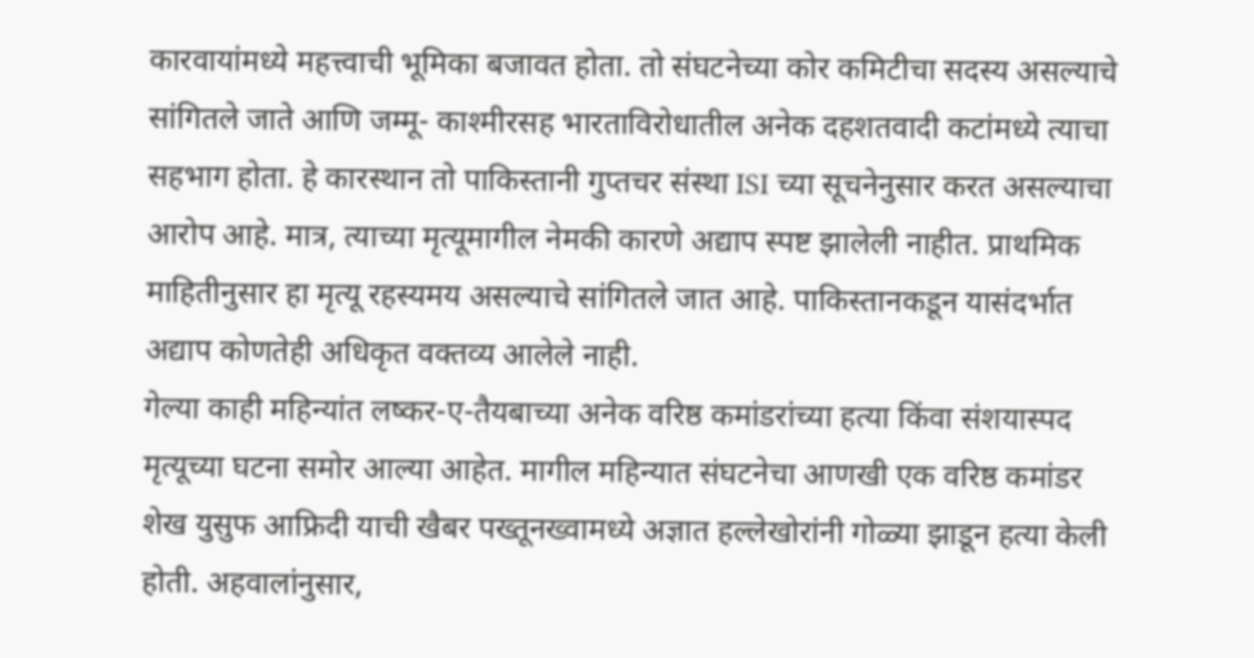कारवायांमध्ये महत्त्वाची भूमिका बजावत होता. तो संघटनेच्या कोर कमिटीचा सदस्य असल्याचे सांगितले जाते आणि जम्मू- काश्मीरसह भारताविरोधातील अनेक दहशतवादी कटांमध्ये त्याचा सहभाग होता. हे कारस्थान तो पाकिस्तानी गुप्तचर संस्था ISI च्या सूचनेनुसार करत असल्याचा आरोप आहे. मात्र, त्याच्या मृत्यूमागील नेमकी कारणे अद्याप स्पष्ट झालेली नाहीत. प्राथमिक माहितीनुसार हा मृत्यू रहस्यमय असल्याचे सांगितले जात आहे. पाकिस्तानकडून यासंदर्भात अद्याप कोणतेही अधिकृत वक्तव्य आलेले नाही.
गेल्या काही महिन्यांत लष्कर-ए-तैयबाच्या अनेक वरिष्ठ कमांडरांच्या हत्या किंवा संशयास्पद मृत्यूच्या घटना समोर आल्या आहेत. मागील महिन्यात संघटनेचा आणखी एक वरिष्ठ कमांडर शेख युसुफ आफ्रिदी याची खैबर पख्तूनख्वामध्ये अज्ञात हल्लेखोरांनी गोळ्या झाडून हत्या केली होती. अहवालांनुसार,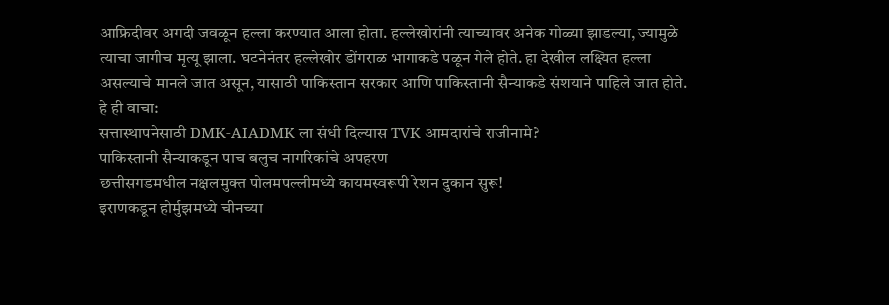आफ्रिदीवर अगदी जवळून हल्ला करण्यात आला होता. हल्लेखोरांनी त्याच्यावर अनेक गोळ्या झाडल्या, ज्यामुळे त्याचा जागीच मृत्यू झाला. घटनेनंतर हल्लेखोर डोंगराळ भागाकडे पळून गेले होते. हा देखील लक्ष्यित हल्ला असल्याचे मानले जात असून, यासाठी पाकिस्तान सरकार आणि पाकिस्तानी सैन्याकडे संशयाने पाहिले जात होते.
हे ही वाचा:
सत्तास्थापनेसाठी DMK-AIADMK ला संधी दिल्यास TVK आमदारांचे राजीनामे?
पाकिस्तानी सैन्याकडून पाच बलुच नागरिकांचे अपहरण
छत्तीसगडमधील नक्षलमुक्त पोलमपल्लीमध्ये कायमस्वरूपी रेशन दुकान सुरू!
इराणकडून होर्मुझमध्ये चीनच्या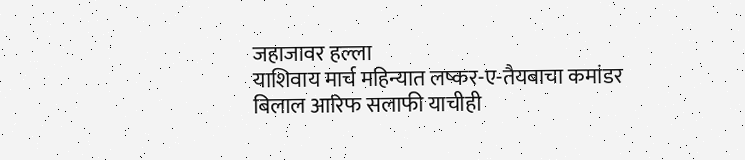जहाजावर हल्ला
याशिवाय मार्च महिन्यात लष्कर-ए-तैयबाचा कमांडर बिलाल आरिफ सलाफी याचीही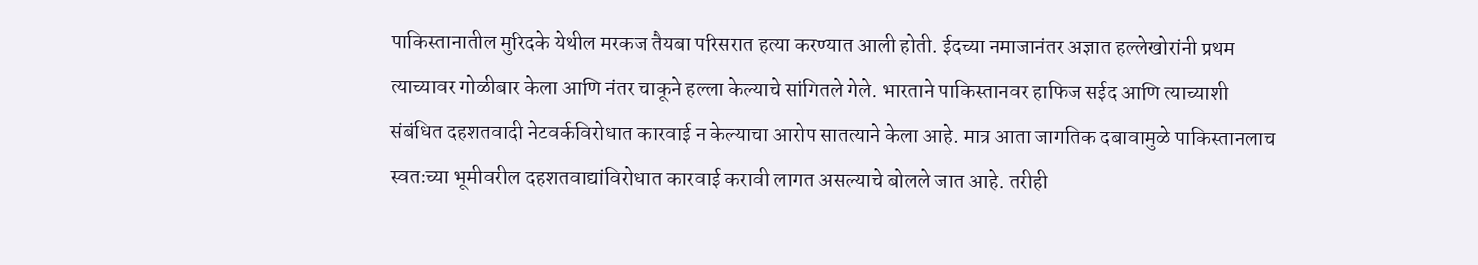पाकिस्तानातील मुरिदके येथील मरकज तैयबा परिसरात हत्या करण्यात आली होती. ईदच्या नमाजानंतर अज्ञात हल्लेखोरांनी प्रथम त्याच्यावर गोळीबार केला आणि नंतर चाकूने हल्ला केल्याचे सांगितले गेले. भारताने पाकिस्तानवर हाफिज सईद आणि त्याच्याशी संबंधित दहशतवादी नेटवर्कविरोधात कारवाई न केल्याचा आरोप सातत्याने केला आहे. मात्र आता जागतिक दबावामुळे पाकिस्तानलाच स्वतःच्या भूमीवरील दहशतवाद्यांविरोधात कारवाई करावी लागत असल्याचे बोलले जात आहे. तरीही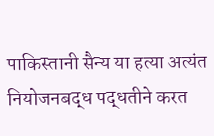पाकिस्तानी सैन्य या हत्या अत्यंत नियोजनबद्ध पद्धतीने करत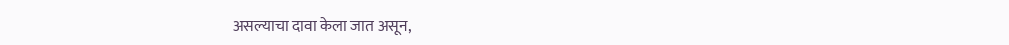असल्याचा दावा केला जात असून,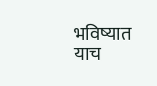भविष्यात याच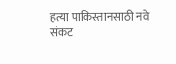हत्या पाकिस्तानसाठी नवे संकट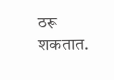ठरू शकतात.